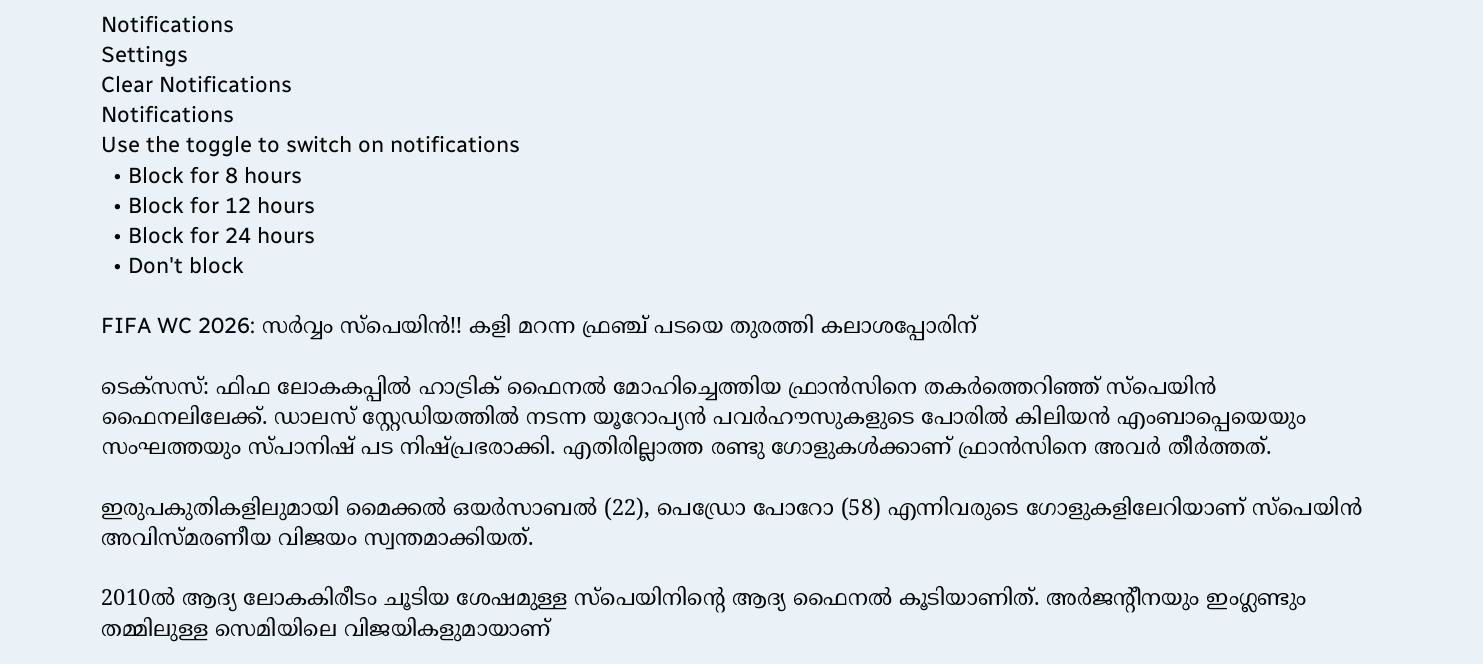Notifications
Settings
Clear Notifications
Notifications
Use the toggle to switch on notifications
  • Block for 8 hours
  • Block for 12 hours
  • Block for 24 hours
  • Don't block

FIFA WC 2026: സര്‍വ്വം സ്‌പെയിന്‍!! കളി മറന്ന ഫ്രഞ്ച് പടയെ തുരത്തി കലാശപ്പോരിന്

ടെക്‌സസ്: ഫിഫ ലോകകപ്പില്‍ ഹാട്രിക് ഫൈനല്‍ മോഹിച്ചെത്തിയ ഫ്രാന്‍സിനെ തകര്‍ത്തെറിഞ്ഞ് സ്‌പെയിന്‍ ഫൈനലിലേക്ക്. ഡാലസ് സ്റ്റേഡിയത്തില്‍ നടന്ന യൂറോപ്യന്‍ പവര്‍ഹൗസുകളുടെ പോരില്‍ കിലിയന്‍ എംബാപ്പെയെയും സംഘത്തയും സ്പാനിഷ് പട നിഷ്പ്രഭരാക്കി. എതിരില്ലാത്ത രണ്ടു ഗോളുകള്‍ക്കാണ് ഫ്രാന്‍സിനെ അവര്‍ തീര്‍ത്തത്.

ഇരുപകുതികളിലുമായി മൈക്കല്‍ ഒയര്‍സാബല്‍ (22), പെഡ്രോ പോറോ (58) എന്നിവരുടെ ഗോളുകളിലേറിയാണ് സ്‌പെയിന്‍ അവിസ്മരണീയ വിജയം സ്വന്തമാക്കിയത്.

2010ല്‍ ആദ്യ ലോകകിരീടം ചൂടിയ ശേഷമുള്ള സ്‌പെയിനിന്റെ ആദ്യ ഫൈനല്‍ കൂടിയാണിത്. അര്‍ജന്റീനയും ഇംഗ്ലണ്ടും തമ്മിലുള്ള സെമിയിലെ വിജയികളുമായാണ്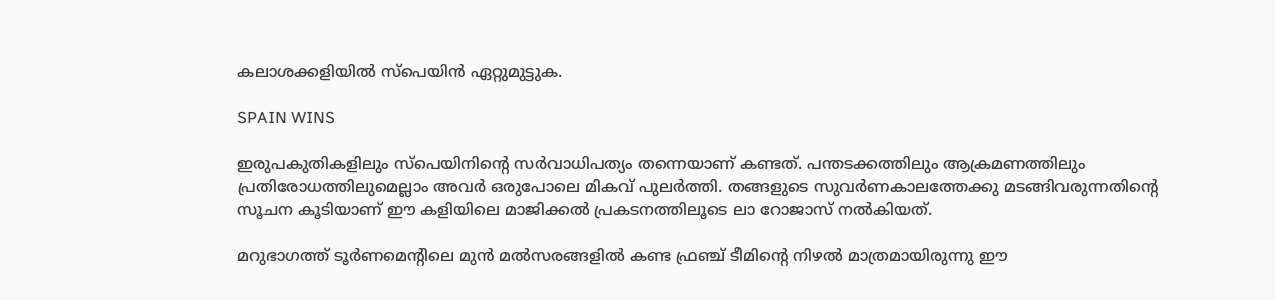കലാശക്കളിയില്‍ സ്‌പെയിന്‍ ഏറ്റുമുട്ടുക.

SPAIN WINS

ഇരുപകുതികളിലും സ്‌പെയിനിന്റെ സര്‍വാധിപത്യം തന്നെയാണ് കണ്ടത്. പന്തടക്കത്തിലും ആക്രമണത്തിലും പ്രതിരോധത്തിലുമെല്ലാം അവര്‍ ഒരുപോലെ മികവ് പുലര്‍ത്തി. തങ്ങളുടെ സുവര്‍ണകാലത്തേക്കു മടങ്ങിവരുന്നതിന്റെ സൂചന കൂടിയാണ് ഈ കളിയിലെ മാജിക്കല്‍ പ്രകടനത്തിലൂടെ ലാ റോജാസ് നല്‍കിയത്.

മറുഭാഗത്ത് ടൂര്‍ണമെന്റിലെ മുന്‍ മല്‍സരങ്ങളില്‍ കണ്ട ഫ്രഞ്ച് ടീമിന്റെ നിഴല്‍ മാത്രമായിരുന്നു ഈ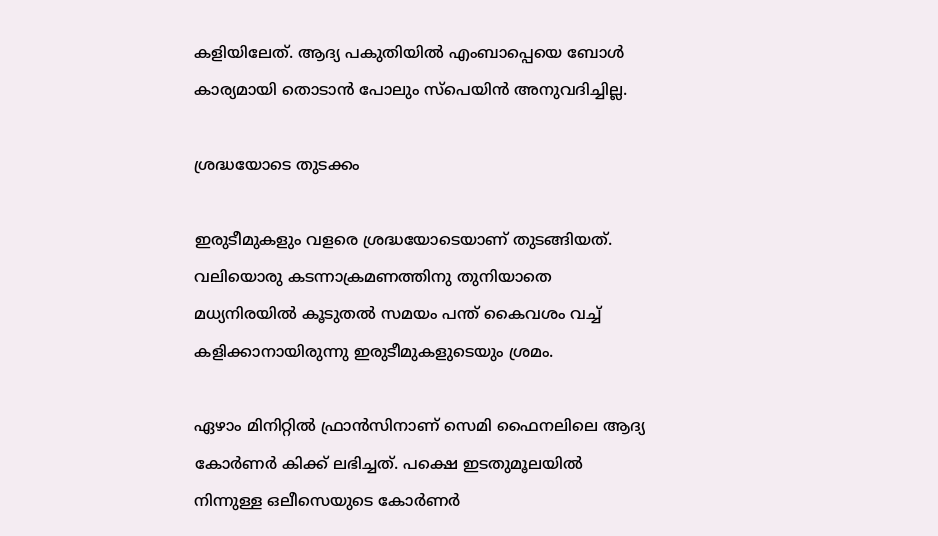കളിയിലേത്. ആദ്യ പകുതിയില്‍ എംബാപ്പെയെ ബോള്‍ കാര്യമായി തൊടാന്‍ പോലും സ്‌പെയിന്‍ അനുവദിച്ചില്ല.

ശ്രദ്ധയോടെ തുടക്കം

ഇരുടീമുകളും വളരെ ശ്രദ്ധയോടെയാണ് തുടങ്ങിയത്. വലിയൊരു കടന്നാക്രമണത്തിനു തുനിയാതെ മധ്യനിരയില്‍ കൂടുതല്‍ സമയം പന്ത് കൈവശം വച്ച് കളിക്കാനായിരുന്നു ഇരുടീമുകളുടെയും ശ്രമം.

ഏഴാം മിനിറ്റില്‍ ഫ്രാന്‍സിനാണ് സെമി ഫൈനലിലെ ആദ്യ കോര്‍ണര്‍ കിക്ക് ലഭിച്ചത്. പക്ഷെ ഇടതുമൂലയില്‍ നിന്നുള്ള ഒലീസെയുടെ കോര്‍ണര്‍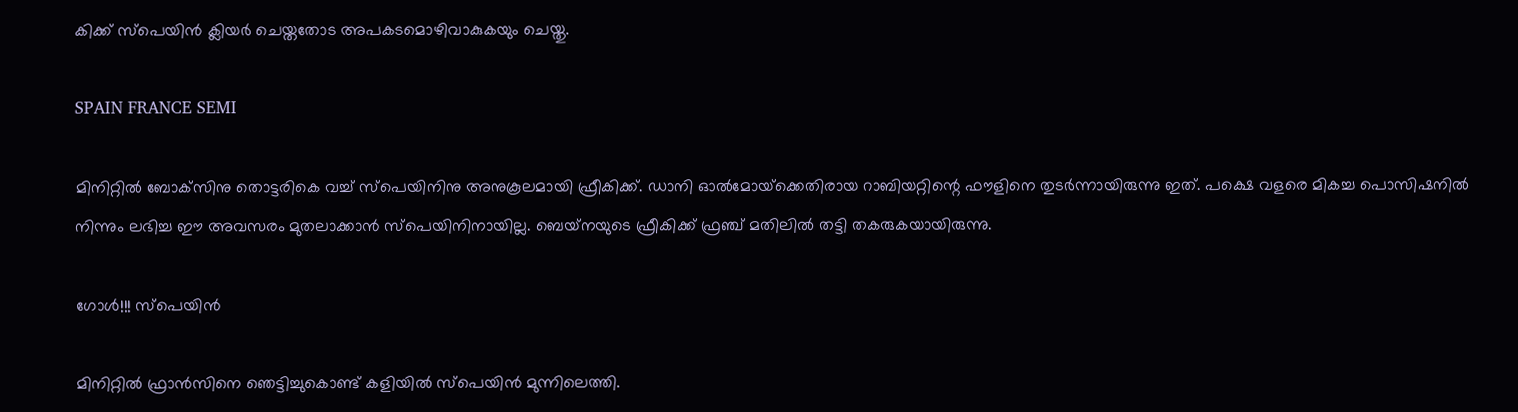കിക്ക് സ്‌പെയിന്‍ ക്ലിയര്‍ ചെയ്തതോട അപകടമൊഴിവാകുകയും ചെയ്തു.

SPAIN FRANCE SEMI

മിനിറ്റില്‍ ബോക്‌സിനു തൊട്ടരികെ വച്ച് സ്‌പെയിനിനു അനുകൂലമായി ഫ്രീകിക്ക്. ഡാനി ഓല്‍മോയ്‌ക്കെതിരായ റാബിയറ്റിന്റെ ഫൗളിനെ തുടര്‍ന്നായിരുന്നു ഇത്. പക്ഷെ വളരെ മികച്ച പൊസിഷനില്‍ നിന്നും ലഭിച്ച ഈ അവസരം മുതലാക്കാന്‍ സ്‌പെയിനിനായില്ല. ബെയ്‌നയുടെ ഫ്രീകിക്ക് ഫ്രഞ്ച് മതിലില്‍ തട്ടി തകരുകയായിരുന്നു.

ഗോള്‍!!! സ്‌പെയിന്‍

മിനിറ്റില്‍ ഫ്രാന്‍സിനെ ഞെട്ടിച്ചുകൊണ്ട് കളിയില്‍ സ്‌പെയിന്‍ മുന്നിലെത്തി.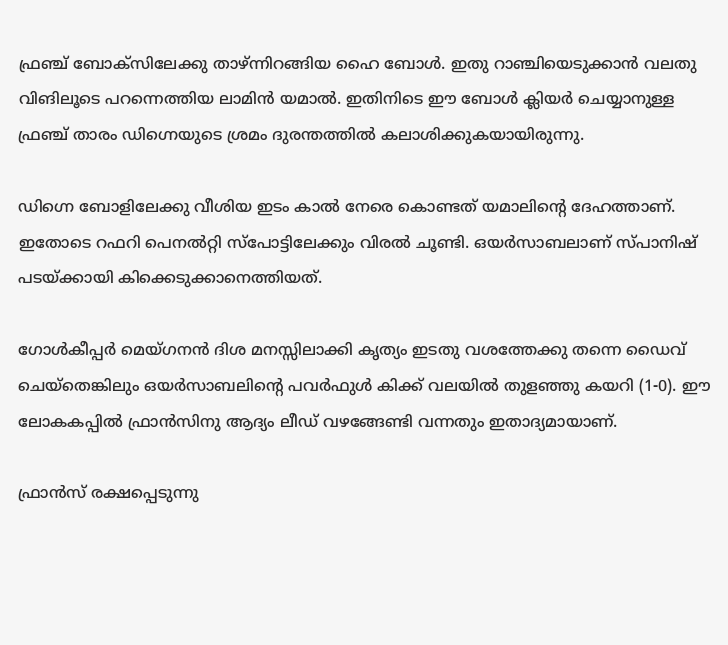ഫ്രഞ്ച് ബോക്‌സിലേക്കു താഴ്ന്നിറങ്ങിയ ഹൈ ബോള്‍. ഇതു റാഞ്ചിയെടുക്കാന്‍ വലതു വിങിലൂടെ പറന്നെത്തിയ ലാമിന്‍ യമാല്‍. ഇതിനിടെ ഈ ബോള്‍ ക്ലിയര്‍ ചെയ്യാനുള്ള ഫ്രഞ്ച് താരം ഡിഗ്നെയുടെ ശ്രമം ദുരന്തത്തില്‍ കലാശിക്കുകയായിരുന്നു.

ഡിഗ്നെ ബോളിലേക്കു വീശിയ ഇടം കാല്‍ നേരെ കൊണ്ടത് യമാലിന്റെ ദേഹത്താണ്. ഇതോടെ റഫറി പെനല്‍റ്റി സ്‌പോട്ടിലേക്കും വിരല്‍ ചൂണ്ടി. ഒയര്‍സാബലാണ് സ്പാനിഷ് പടയ്ക്കായി കിക്കെടുക്കാനെത്തിയത്.

ഗോള്‍കീപ്പര്‍ മെയ്ഗനന്‍ ദിശ മനസ്സിലാക്കി കൃത്യം ഇടതു വശത്തേക്കു തന്നെ ഡൈവ് ചെയ്‌തെങ്കിലും ഒയര്‍സാബലിന്റെ പവര്‍ഫുള്‍ കിക്ക് വലയില്‍ തുളഞ്ഞു കയറി (1-0). ഈ ലോകകപ്പില്‍ ഫ്രാന്‍സിനു ആദ്യം ലീഡ് വഴങ്ങേണ്ടി വന്നതും ഇതാദ്യമായാണ്.

ഫ്രാന്‍സ് രക്ഷപ്പെടുന്നു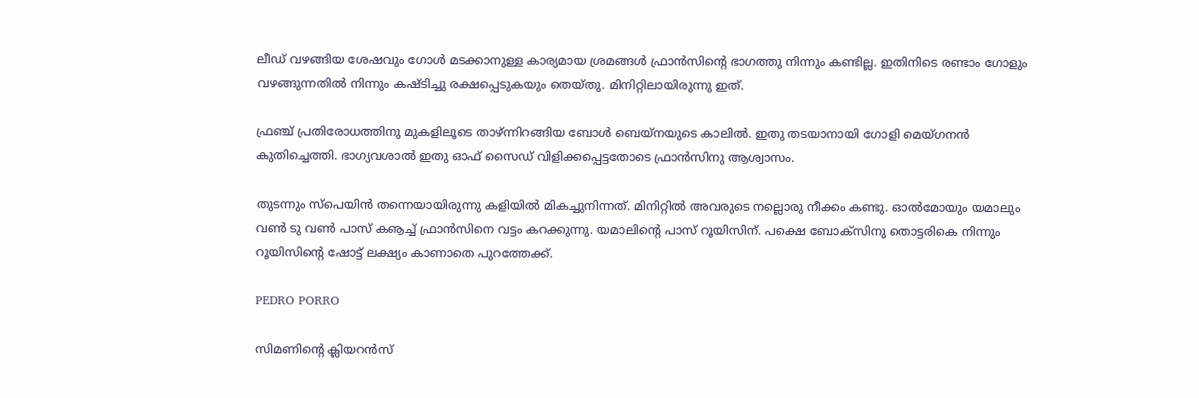ലീഡ് വഴങ്ങിയ ശേഷവും ഗോള്‍ മടക്കാനുള്ള കാര്യമായ ശ്രമങ്ങള്‍ ഫ്രാന്‍സിന്റെ ഭാഗത്തു നിന്നും കണ്ടില്ല. ഇതിനിടെ രണ്ടാം ഗോളും വഴങ്ങുന്നതില്‍ നിന്നും കഷ്ടിച്ചു രക്ഷപ്പെടുകയും തെയ്തു. മിനിറ്റിലായിരുന്നു ഇത്.

ഫ്രഞ്ച് പ്രതിരോധത്തിനു മുകളിലൂടെ താഴ്ന്നിറങ്ങിയ ബോള്‍ ബെയ്‌നയുടെ കാലില്‍. ഇതു തടയാനായി ഗോളി മെയ്ഗനന്‍ കുതിച്ചെത്തി. ഭാഗ്യവശാല്‍ ഇതു ഓഫ് സൈഡ് വിളിക്കപ്പെട്ടതോടെ ഫ്രാന്‍സിനു ആശ്വാസം.

തുടന്നും സ്‌പെയിന്‍ തന്നെയായിരുന്നു കളിയില്‍ മികച്ചുനിന്നത്. മിനിറ്റില്‍ അവരുടെ നല്ലൊരു നീക്കം കണ്ടു. ഓല്‍മോയും യമാലും വണ്‍ ടു വണ്‍ പാസ് കൡച്ച് ഫ്രാന്‍സിനെ വട്ടം കറക്കുന്നു. യമാലിന്റെ പാസ് റൂയിസിന്. പക്ഷെ ബോക്‌സിനു തൊട്ടരികെ നിന്നും റൂയിസിന്റെ ഷോട്ട് ലക്ഷ്യം കാണാതെ പുറത്തേക്ക്.

PEDRO PORRO

സിമണിന്റെ ക്ലിയറന്‍സ്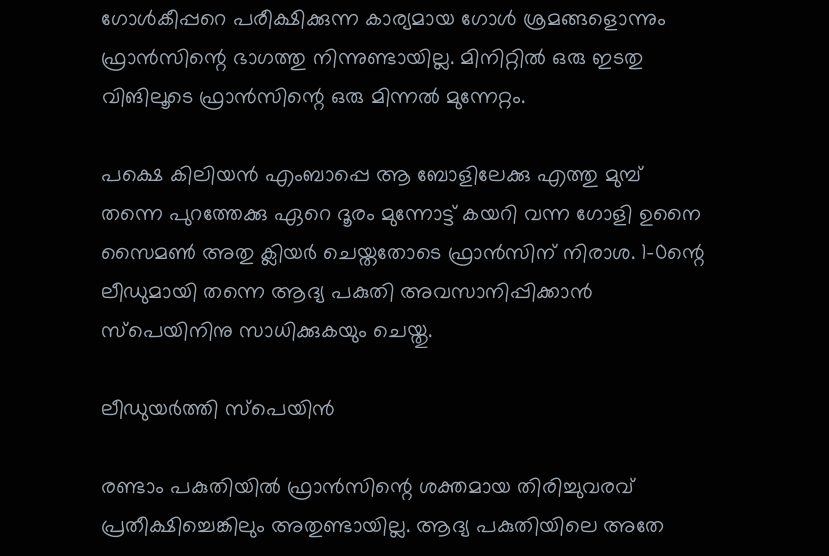ഗോള്‍കീപ്പറെ പരീക്ഷിക്കുന്ന കാര്യമായ ഗോള്‍ ശ്രമങ്ങളൊന്നും ഫ്രാന്‍സിന്റെ ഭാഗത്തു നിന്നുണ്ടായില്ല. മിനിറ്റില്‍ ഒരു ഇടതു വിങിലൂടെ ഫ്രാന്‍സിന്റെ ഒരു മിന്നല്‍ മുന്നേറ്റം.

പക്ഷെ കിലിയന്‍ എംബാപ്പെ ആ ബോളിലേക്കു എത്തു മുമ്പ് തന്നെ പുറത്തേക്കു ഏറെ ദൂരം മുന്നോട്ട് കയറി വന്ന ഗോളി ഉനൈ സൈമണ്‍ അതു ക്ലിയര്‍ ചെയ്തതോടെ ഫ്രാന്‍സിന് നിരാശ. 1-0ന്റെ ലീഡുമായി തന്നെ ആദ്യ പകുതി അവസാനിപ്പിക്കാന്‍ സ്‌പെയിനിനു സാധിക്കുകയും ചെയ്തു.

ലീഡുയര്‍ത്തി സ്‌പെയിന്‍

രണ്ടാം പകുതിയില്‍ ഫ്രാന്‍സിന്റെ ശക്തമായ തിരിച്ചുവരവ് പ്രതീക്ഷിച്ചെങ്കിലും അതുണ്ടായില്ല. ആദ്യ പകുതിയിലെ അതേ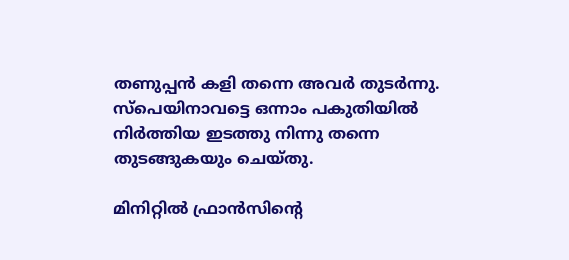തണുപ്പന്‍ കളി തന്നെ അവര്‍ തുടര്‍ന്നു. സ്‌പെയിനാവട്ടെ ഒന്നാം പകുതിയില്‍ നിര്‍ത്തിയ ഇടത്തു നിന്നു തന്നെ തുടങ്ങുകയും ചെയ്തു.

മിനിറ്റില്‍ ഫ്രാന്‍സിന്റെ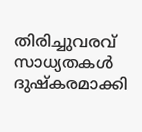തിരിച്ചുവരവ് സാധ്യതകള്‍ ദുഷ്‌കരമാക്കി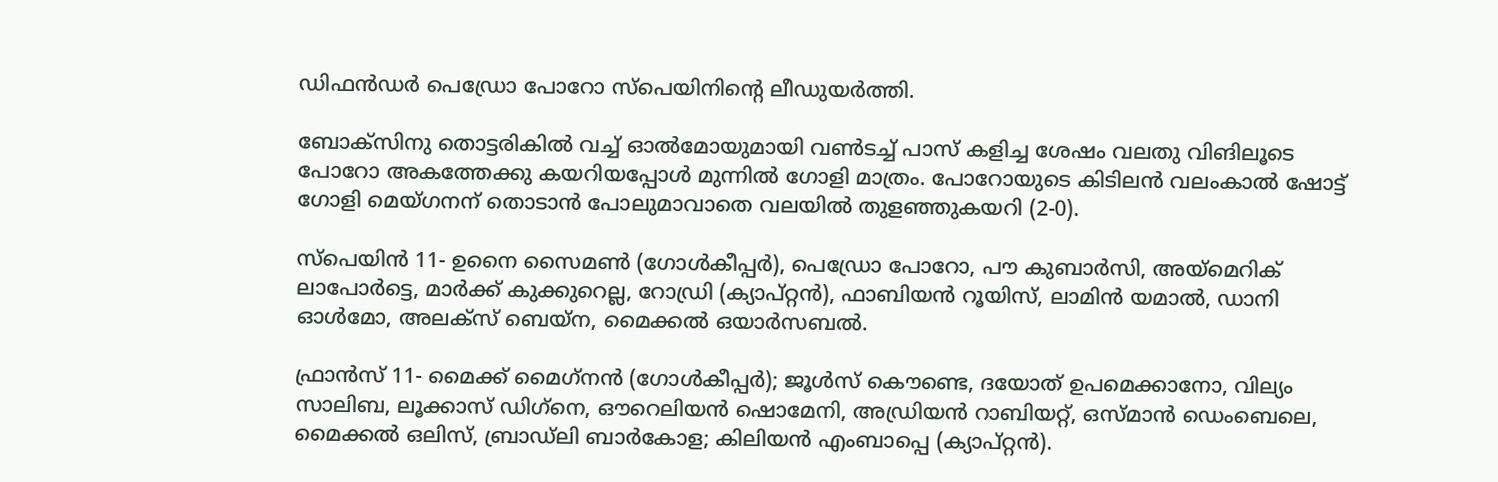ഡിഫന്‍ഡര്‍ പെഡ്രോ പോറോ സ്‌പെയിനിന്റെ ലീഡുയര്‍ത്തി.

ബോക്‌സിനു തൊട്ടരികില്‍ വച്ച് ഓല്‍മോയുമായി വണ്‍ടച്ച് പാസ് കളിച്ച ശേഷം വലതു വിങിലൂടെ പോറോ അകത്തേക്കു കയറിയപ്പോള്‍ മുന്നില്‍ ഗോളി മാത്രം. പോറോയുടെ കിടിലന്‍ വലംകാല്‍ ഷോട്ട് ഗോളി മെയ്ഗനന് തൊടാന്‍ പോലുമാവാതെ വലയില്‍ തുളഞ്ഞുകയറി (2-0).

സ്‌പെയിന്‍ 11- ഉനൈ സൈമണ്‍ (ഗോള്‍കീപ്പര്‍), പെഡ്രോ പോറോ, പൗ കുബാര്‍സി, അയ്‌മെറിക് ലാപോര്‍ട്ടെ, മാര്‍ക്ക് കുക്കുറെല്ല, റോഡ്രി (ക്യാപ്റ്റന്‍), ഫാബിയന്‍ റൂയിസ്, ലാമിന്‍ യമാല്‍, ഡാനി ഓള്‍മോ, അലക്‌സ് ബെയ്‌ന, മൈക്കല്‍ ഒയാര്‍സബല്‍.

ഫ്രാന്‍സ് 11- മൈക്ക് മൈഗ്‌നന്‍ (ഗോള്‍കീപ്പര്‍); ജൂള്‍സ് കൌണ്ടെ, ദയോത് ഉപമെക്കാനോ, വില്യം സാലിബ, ലൂക്കാസ് ഡിഗ്‌നെ, ഔറെലിയന്‍ ഷൊമേനി, അഡ്രിയന്‍ റാബിയറ്റ്, ഒസ്മാന്‍ ഡെംബെലെ, മൈക്കല്‍ ഒലിസ്, ബ്രാഡ്‌ലി ബാര്‍കോള; കിലിയന്‍ എംബാപ്പെ (ക്യാപ്റ്റന്‍).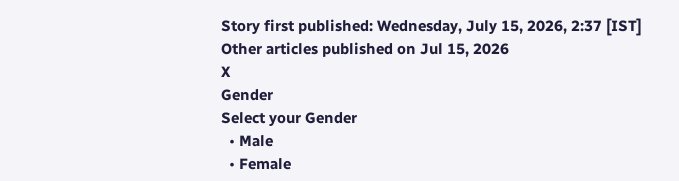Story first published: Wednesday, July 15, 2026, 2:37 [IST]
Other articles published on Jul 15, 2026
X
Gender
Select your Gender
  • Male
  • Female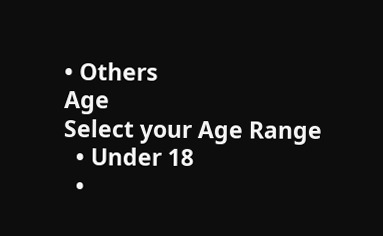• Others
Age
Select your Age Range
  • Under 18
  •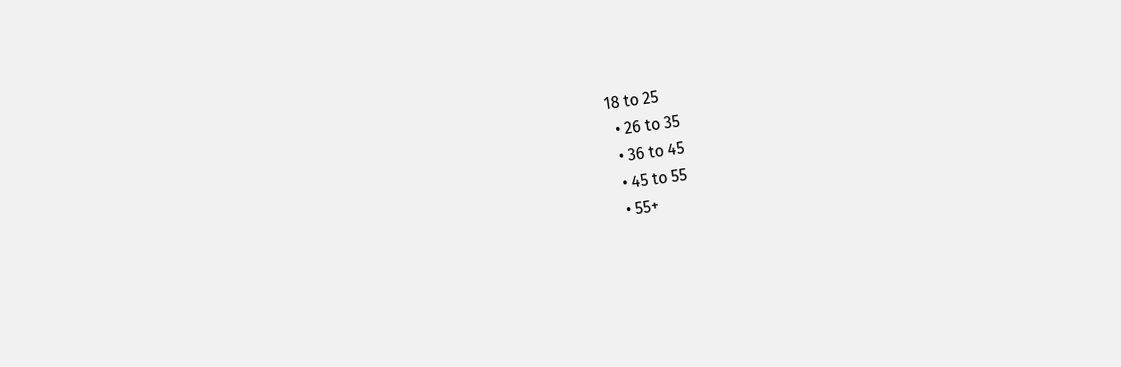18 to 25
  • 26 to 35
  • 36 to 45
  • 45 to 55
  • 55+